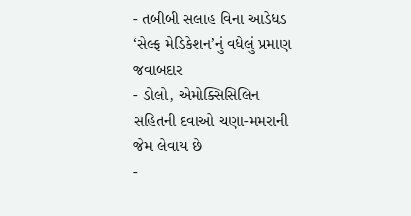- તબીબી સલાહ વિના આડેધડ ‘સેલ્ફ મેડિકેશન’નું વધેલું પ્રમાણ જવાબદાર
- ડોલો, એમોક્સિસિલિન સહિતની દવાઓ ચણા-મમરાની જેમ લેવાય છે
-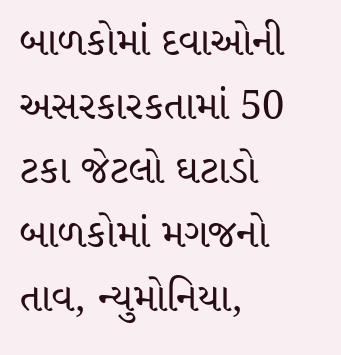બાળકોમાં દવાઓની અસરકારકતામાં 50 ટકા જેટલો ઘટાડો
બાળકોમાં મગજનો તાવ, ન્યુમોનિયા,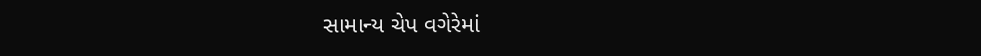સામાન્ય ચેપ વગેરેમાં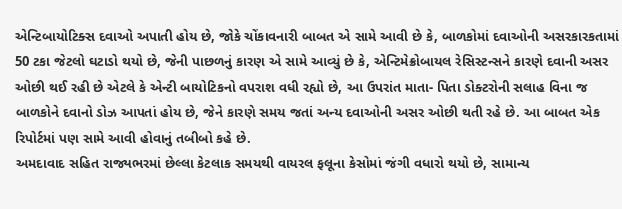એન્ટિબાયોટિક્સ દવાઓ અપાતી હોય છે, જોકે ચોંકાવનારી બાબત એ સામે આવી છે કે, બાળકોમાં દવાઓની અસરકારકતામાં 50 ટકા જેટલો ઘટાડો થયો છે, જેની પાછળનું કારણ એ સામે આવ્યું છે કે, એન્ટિમેક્રોબાયલ રેસિસ્ટન્સને કારણે દવાની અસર ઓછી થઈ રહી છે એટલે કે એન્ટી બાયોટિકનો વપરાશ વધી રહ્યો છે, આ ઉપરાંત માતા- પિતા ડોક્ટરોની સલાહ વિના જ બાળકોને દવાનો ડોઝ આપતાં હોય છે, જેને કારણે સમય જતાં અન્ય દવાઓની અસર ઓછી થતી રહે છે. આ બાબત એક રિપોર્ટમાં પણ સામે આવી હોવાનું તબીબો કહે છે.
અમદાવાદ સહિત રાજ્યભરમાં છેલ્લા કેટલાક સમયથી વાયરલ ફલૂના કેસોમાં જંગી વધારો થયો છે, સામાન્ય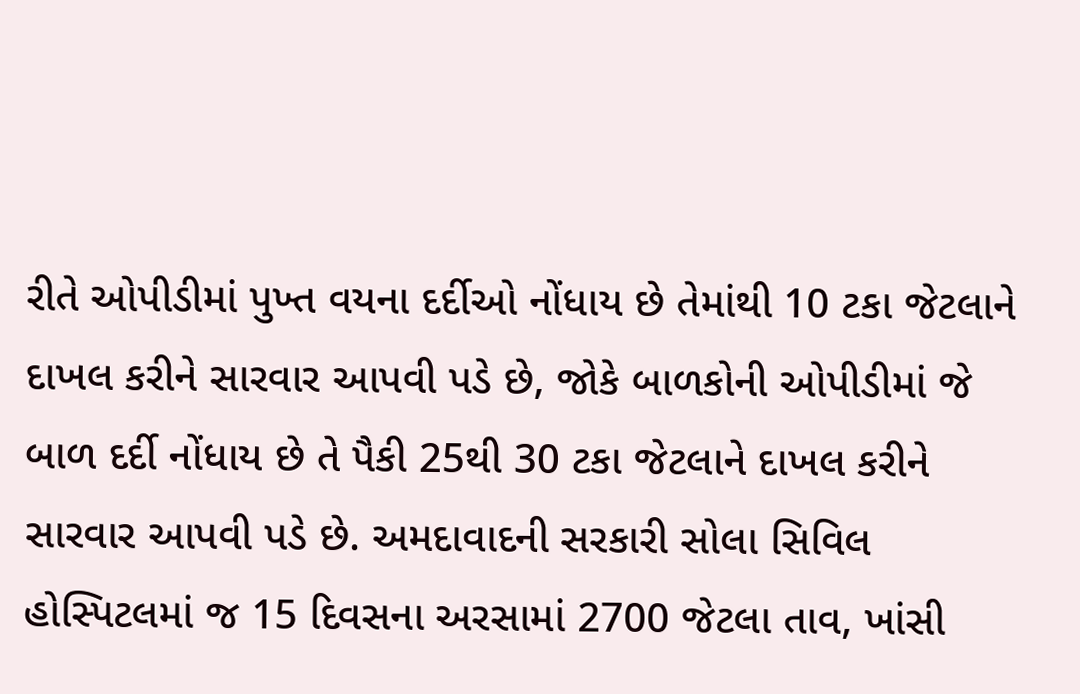રીતે ઓપીડીમાં પુખ્ત વયના દર્દીઓ નોંધાય છે તેમાંથી 10 ટકા જેટલાને દાખલ કરીને સારવાર આપવી પડે છે, જોકે બાળકોની ઓપીડીમાં જે બાળ દર્દી નોંધાય છે તે પૈકી 25થી 30 ટકા જેટલાને દાખલ કરીને સારવાર આપવી પડે છે. અમદાવાદની સરકારી સોલા સિવિલ હોસ્પિટલમાં જ 15 દિવસના અરસામાં 2700 જેટલા તાવ, ખાંસી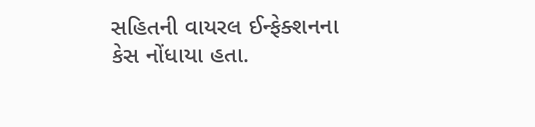સહિતની વાયરલ ઈન્ફેક્શનના કેસ નોંધાયા હતા.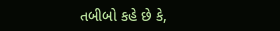તબીબો કહે છે કે,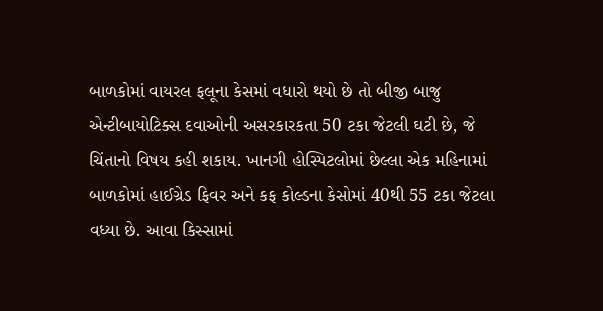બાળકોમાં વાયરલ ફલૂના કેસમાં વધારો થયો છે તો બીજી બાજુ એન્ટીબાયોટિક્સ દવાઓની અસરકારકતા 50 ટકા જેટલી ઘટી છે, જે ચિંતાનો વિષય કહી શકાય. ખાનગી હોસ્પિટલોમાં છેલ્લા એક મહિનામાં બાળકોમાં હાઈગ્રેડ ફિવર અને કફ કોલ્ડના કેસોમાં 40થી 55 ટકા જેટલા વધ્યા છે. આવા કિસ્સામાં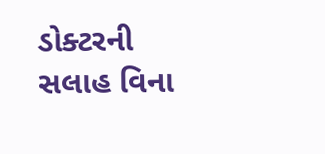ડોક્ટરની સલાહ વિના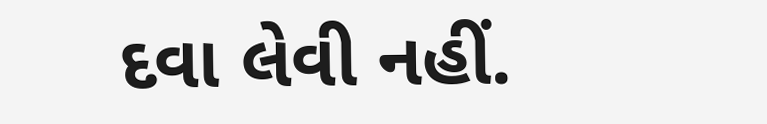દવા લેવી નહીં.